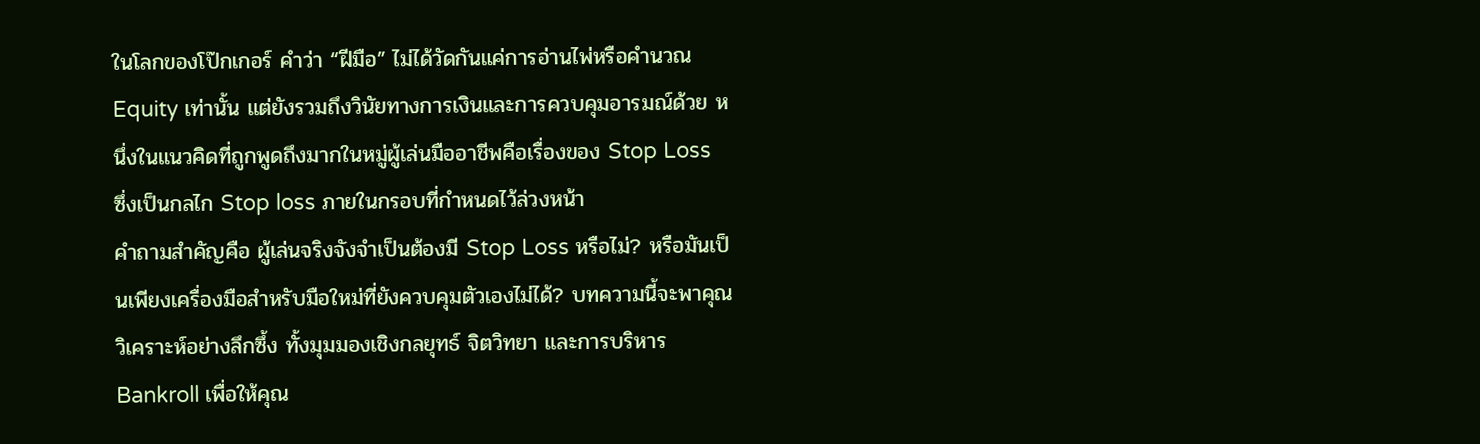ในโลกของโป๊กเกอร์ คำว่า “ฝีมือ” ไม่ได้วัดกันแค่การอ่านไพ่หรือคำนวณ Equity เท่านั้น แต่ยังรวมถึงวินัยทางการเงินและการควบคุมอารมณ์ด้วย หนึ่งในแนวคิดที่ถูกพูดถึงมากในหมู่ผู้เล่นมืออาชีพคือเรื่องของ Stop Loss ซึ่งเป็นกลไก Stop loss ภายในกรอบที่กำหนดไว้ล่วงหน้า
คำถามสำคัญคือ ผู้เล่นจริงจังจำเป็นต้องมี Stop Loss หรือไม่? หรือมันเป็นเพียงเครื่องมือสำหรับมือใหม่ที่ยังควบคุมตัวเองไม่ได้? บทความนี้จะพาคุณวิเคราะห์อย่างลึกซึ้ง ทั้งมุมมองเชิงกลยุทธ์ จิตวิทยา และการบริหาร Bankroll เพื่อให้คุณ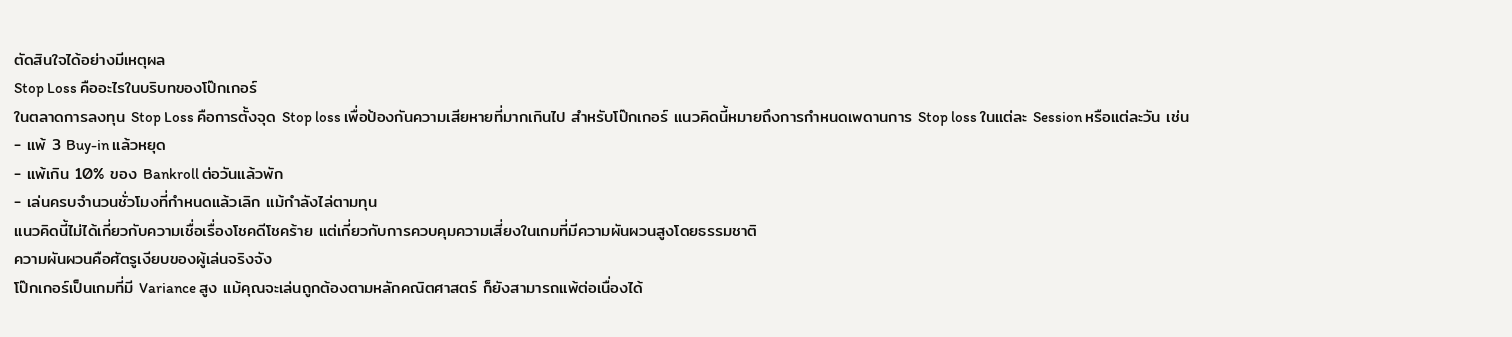ตัดสินใจได้อย่างมีเหตุผล
Stop Loss คืออะไรในบริบทของโป๊กเกอร์
ในตลาดการลงทุน Stop Loss คือการตั้งจุด Stop loss เพื่อป้องกันความเสียหายที่มากเกินไป สำหรับโป๊กเกอร์ แนวคิดนี้หมายถึงการกำหนดเพดานการ Stop loss ในแต่ละ Session หรือแต่ละวัน เช่น
- แพ้ 3 Buy-in แล้วหยุด
- แพ้เกิน 10% ของ Bankroll ต่อวันแล้วพัก
- เล่นครบจำนวนชั่วโมงที่กำหนดแล้วเลิก แม้กำลังไล่ตามทุน
แนวคิดนี้ไม่ได้เกี่ยวกับความเชื่อเรื่องโชคดีโชคร้าย แต่เกี่ยวกับการควบคุมความเสี่ยงในเกมที่มีความผันผวนสูงโดยธรรมชาติ
ความผันผวนคือศัตรูเงียบของผู้เล่นจริงจัง
โป๊กเกอร์เป็นเกมที่มี Variance สูง แม้คุณจะเล่นถูกต้องตามหลักคณิตศาสตร์ ก็ยังสามารถแพ้ต่อเนื่องได้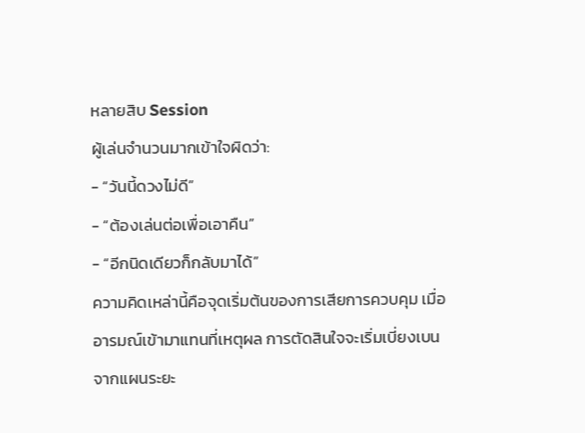หลายสิบ Session
ผู้เล่นจำนวนมากเข้าใจผิดว่า:
- “วันนี้ดวงไม่ดี”
- “ต้องเล่นต่อเพื่อเอาคืน”
- “อีกนิดเดียวก็กลับมาได้”
ความคิดเหล่านี้คือจุดเริ่มต้นของการเสียการควบคุม เมื่ออารมณ์เข้ามาแทนที่เหตุผล การตัดสินใจจะเริ่มเบี่ยงเบนจากแผนระยะ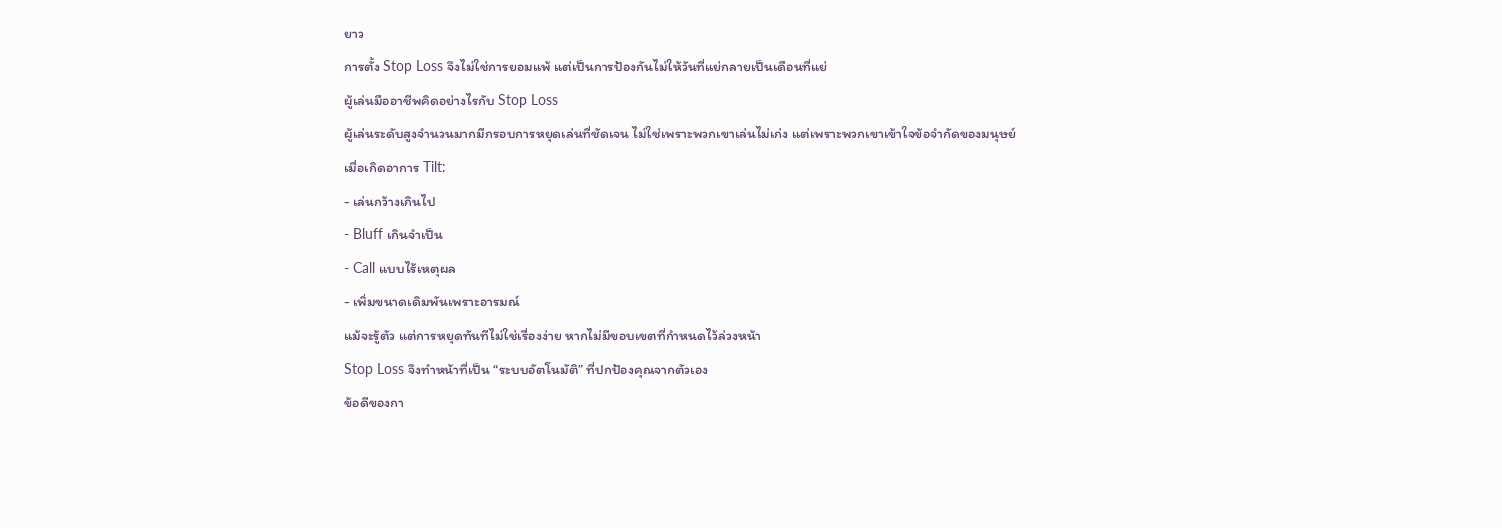ยาว
การตั้ง Stop Loss จึงไม่ใช่การยอมแพ้ แต่เป็นการป้องกันไม่ให้วันที่แย่กลายเป็นเดือนที่แย่
ผู้เล่นมืออาชีพคิดอย่างไรกับ Stop Loss
ผู้เล่นระดับสูงจำนวนมากมีกรอบการหยุดเล่นที่ชัดเจน ไม่ใช่เพราะพวกเขาเล่นไม่เก่ง แต่เพราะพวกเขาเข้าใจข้อจำกัดของมนุษย์
เมื่อเกิดอาการ Tilt:
- เล่นกว้างเกินไป
- Bluff เกินจำเป็น
- Call แบบไร้เหตุผล
- เพิ่มขนาดเดิมพันเพราะอารมณ์
แม้จะรู้ตัว แต่การหยุดทันทีไม่ใช่เรื่องง่าย หากไม่มีขอบเขตที่กำหนดไว้ล่วงหน้า
Stop Loss จึงทำหน้าที่เป็น “ระบบอัตโนมัติ” ที่ปกป้องคุณจากตัวเอง
ข้อดีของกา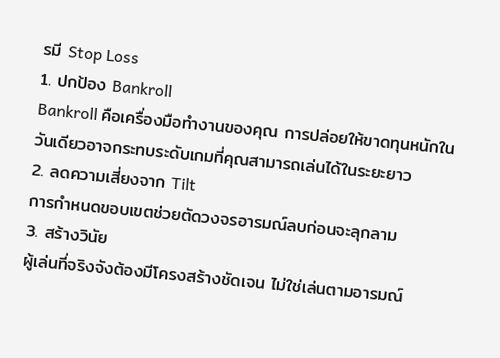รมี Stop Loss
1. ปกป้อง Bankroll
Bankroll คือเครื่องมือทำงานของคุณ การปล่อยให้ขาดทุนหนักในวันเดียวอาจกระทบระดับเกมที่คุณสามารถเล่นได้ในระยะยาว
2. ลดความเสี่ยงจาก Tilt
การกำหนดขอบเขตช่วยตัดวงจรอารมณ์ลบก่อนจะลุกลาม
3. สร้างวินัย
ผู้เล่นที่จริงจังต้องมีโครงสร้างชัดเจน ไม่ใช่เล่นตามอารมณ์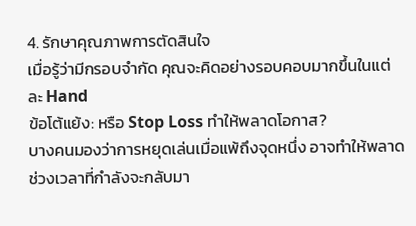4. รักษาคุณภาพการตัดสินใจ
เมื่อรู้ว่ามีกรอบจำกัด คุณจะคิดอย่างรอบคอบมากขึ้นในแต่ละ Hand
ข้อโต้แย้ง: หรือ Stop Loss ทำให้พลาดโอกาส?
บางคนมองว่าการหยุดเล่นเมื่อแพ้ถึงจุดหนึ่ง อาจทำให้พลาดช่วงเวลาที่กำลังจะกลับมา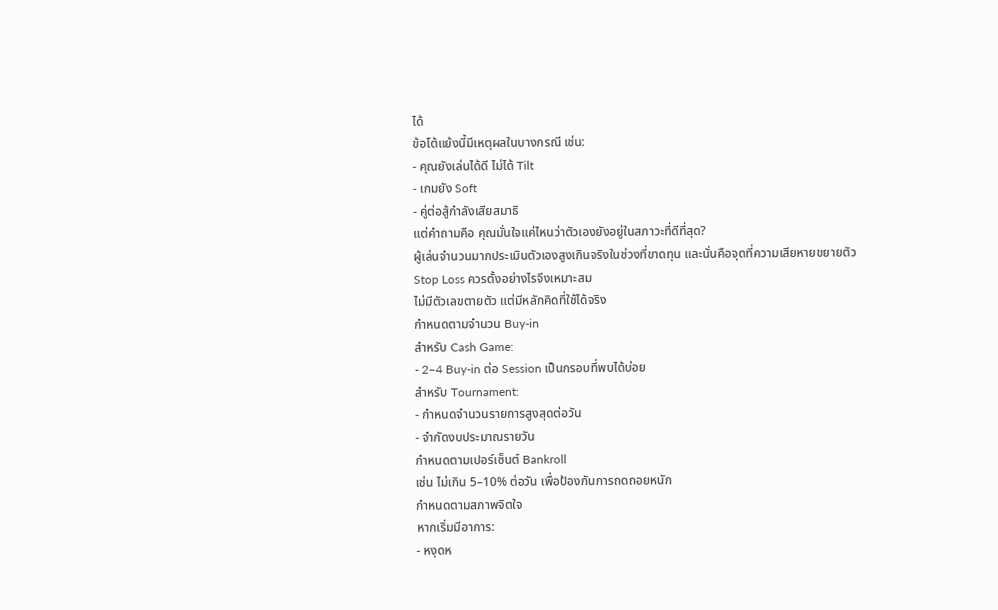ได้
ข้อโต้แย้งนี้มีเหตุผลในบางกรณี เช่น:
- คุณยังเล่นได้ดี ไม่ได้ Tilt
- เกมยัง Soft
- คู่ต่อสู้กำลังเสียสมาธิ
แต่คำถามคือ คุณมั่นใจแค่ไหนว่าตัวเองยังอยู่ในสภาวะที่ดีที่สุด?
ผู้เล่นจำนวนมากประเมินตัวเองสูงเกินจริงในช่วงที่ขาดทุน และนั่นคือจุดที่ความเสียหายขยายตัว
Stop Loss ควรตั้งอย่างไรจึงเหมาะสม
ไม่มีตัวเลขตายตัว แต่มีหลักคิดที่ใช้ได้จริง
กำหนดตามจำนวน Buy-in
สำหรับ Cash Game:
- 2–4 Buy-in ต่อ Session เป็นกรอบที่พบได้บ่อย
สำหรับ Tournament:
- กำหนดจำนวนรายการสูงสุดต่อวัน
- จำกัดงบประมาณรายวัน
กำหนดตามเปอร์เซ็นต์ Bankroll
เช่น ไม่เกิน 5–10% ต่อวัน เพื่อป้องกันการถดถอยหนัก
กำหนดตามสภาพจิตใจ
หากเริ่มมีอาการ:
- หงุดห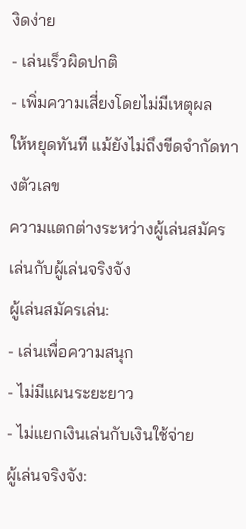งิดง่าย
- เล่นเร็วผิดปกติ
- เพิ่มความเสี่ยงโดยไม่มีเหตุผล
ให้หยุดทันที แม้ยังไม่ถึงขีดจำกัดทางตัวเลข
ความแตกต่างระหว่างผู้เล่นสมัครเล่นกับผู้เล่นจริงจัง
ผู้เล่นสมัครเล่น:
- เล่นเพื่อความสนุก
- ไม่มีแผนระยะยาว
- ไม่แยกเงินเล่นกับเงินใช้จ่าย
ผู้เล่นจริงจัง: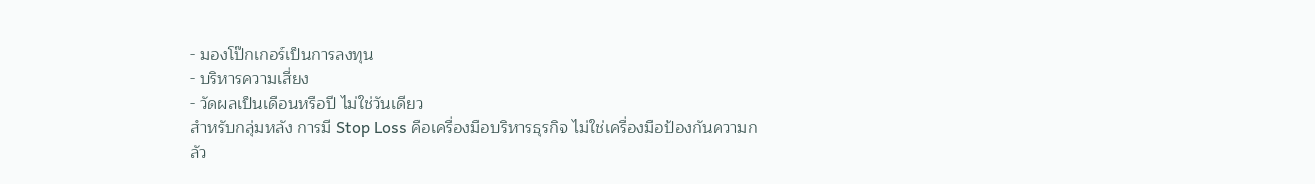- มองโป๊กเกอร์เป็นการลงทุน
- บริหารความเสี่ยง
- วัดผลเป็นเดือนหรือปี ไม่ใช่วันเดียว
สำหรับกลุ่มหลัง การมี Stop Loss คือเครื่องมือบริหารธุรกิจ ไม่ใช่เครื่องมือป้องกันความกลัว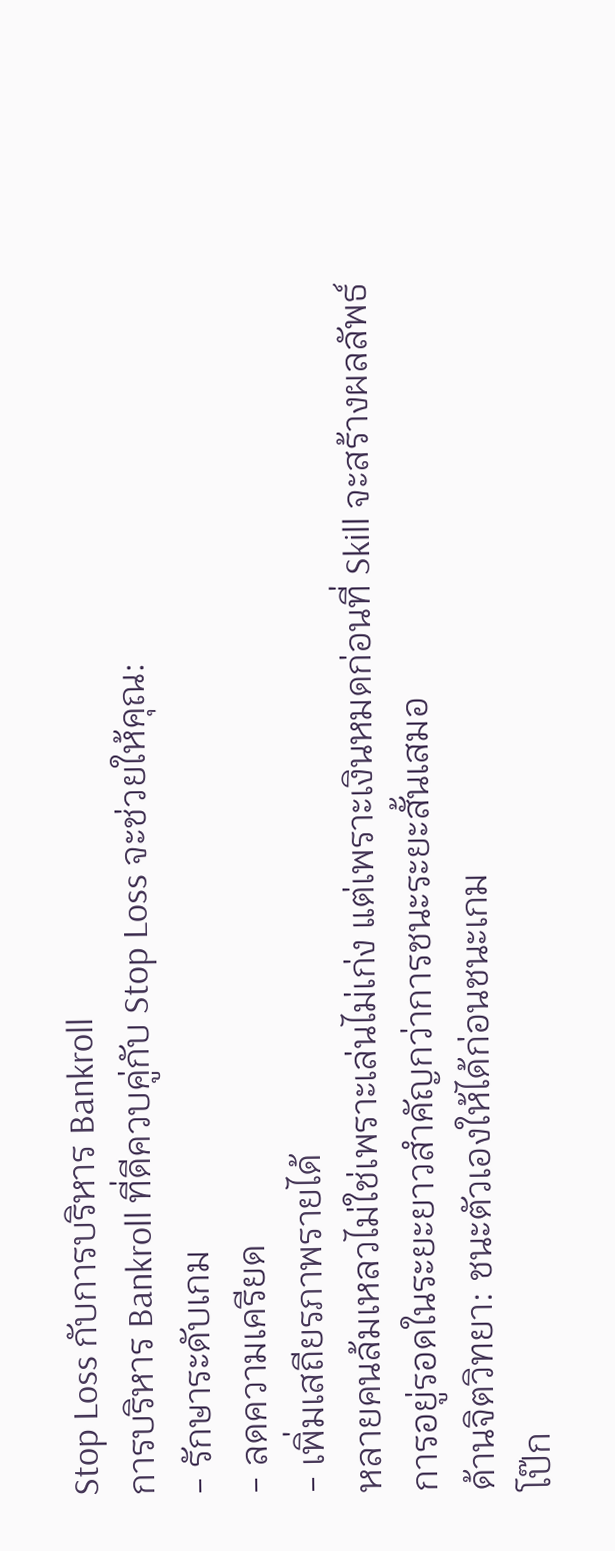Stop Loss กับการบริหาร Bankroll
การบริหาร Bankroll ที่ดีควบคู่กับ Stop Loss จะช่วยให้คุณ:
- รักษาระดับเกม
- ลดความเครียด
- เพิ่มเสถียรภาพรายได้
หลายคนล้มเหลวไม่ใช่เพราะเล่นไม่เก่ง แต่เพราะเงินหมดก่อนที่ Skill จะสร้างผลลัพธ์
การอยู่รอดในระยะยาวสำคัญกว่าการชนะระยะสั้นเสมอ
ด้านจิตวิทยา: ชนะตัวเองให้ได้ก่อนชนะเกม
โป๊ก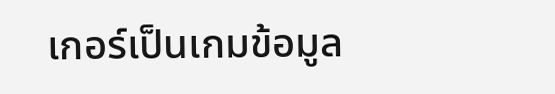เกอร์เป็นเกมข้อมูล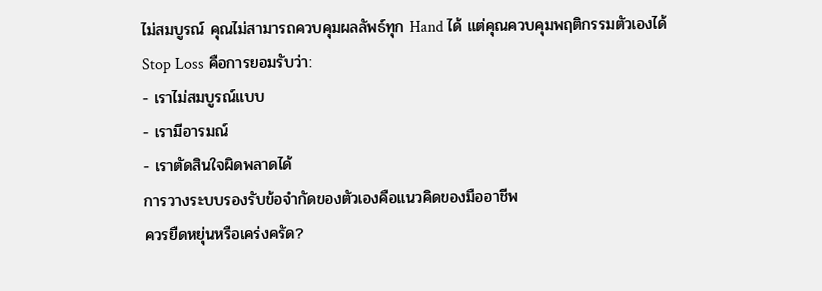ไม่สมบูรณ์ คุณไม่สามารถควบคุมผลลัพธ์ทุก Hand ได้ แต่คุณควบคุมพฤติกรรมตัวเองได้
Stop Loss คือการยอมรับว่า:
- เราไม่สมบูรณ์แบบ
- เรามีอารมณ์
- เราตัดสินใจผิดพลาดได้
การวางระบบรองรับข้อจำกัดของตัวเองคือแนวคิดของมืออาชีพ
ควรยืดหยุ่นหรือเคร่งครัด?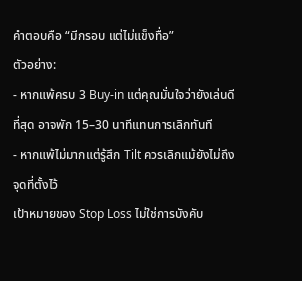คำตอบคือ “มีกรอบ แต่ไม่แข็งทื่อ”
ตัวอย่าง:
- หากแพ้ครบ 3 Buy-in แต่คุณมั่นใจว่ายังเล่นดีที่สุด อาจพัก 15–30 นาทีแทนการเลิกทันที
- หากแพ้ไม่มากแต่รู้สึก Tilt ควรเลิกแม้ยังไม่ถึงจุดที่ตั้งไว้
เป้าหมายของ Stop Loss ไม่ใช่การบังคับ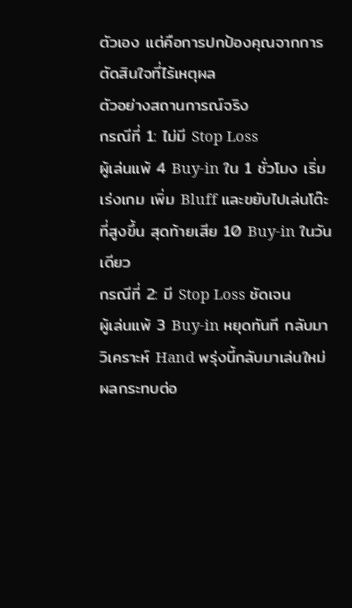ตัวเอง แต่คือการปกป้องคุณจากการตัดสินใจที่ไร้เหตุผล
ตัวอย่างสถานการณ์จริง
กรณีที่ 1: ไม่มี Stop Loss
ผู้เล่นแพ้ 4 Buy-in ใน 1 ชั่วโมง เริ่มเร่งเกม เพิ่ม Bluff และขยับไปเล่นโต๊ะที่สูงขึ้น สุดท้ายเสีย 10 Buy-in ในวันเดียว
กรณีที่ 2: มี Stop Loss ชัดเจน
ผู้เล่นแพ้ 3 Buy-in หยุดทันที กลับมาวิเคราะห์ Hand พรุ่งนี้กลับมาเล่นใหม่ ผลกระทบต่อ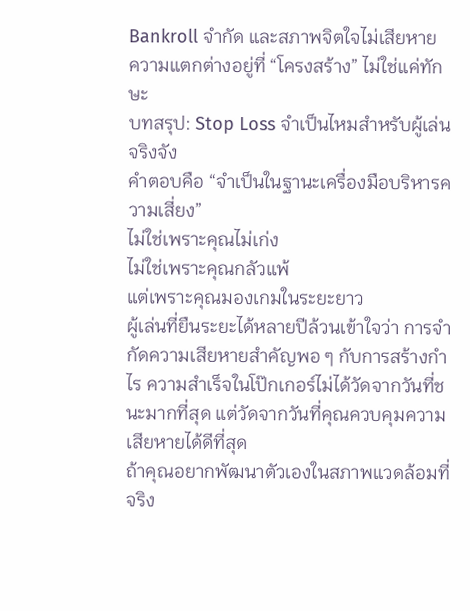Bankroll จำกัด และสภาพจิตใจไม่เสียหาย
ความแตกต่างอยู่ที่ “โครงสร้าง” ไม่ใช่แค่ทักษะ
บทสรุป: Stop Loss จำเป็นไหมสำหรับผู้เล่นจริงจัง
คำตอบคือ “จำเป็นในฐานะเครื่องมือบริหารความเสี่ยง”
ไม่ใช่เพราะคุณไม่เก่ง
ไม่ใช่เพราะคุณกลัวแพ้
แต่เพราะคุณมองเกมในระยะยาว
ผู้เล่นที่ยืนระยะได้หลายปีล้วนเข้าใจว่า การจำกัดความเสียหายสำคัญพอ ๆ กับการสร้างกำไร ความสำเร็จในโป๊กเกอร์ไม่ได้วัดจากวันที่ชนะมากที่สุด แต่วัดจากวันที่คุณควบคุมความเสียหายได้ดีที่สุด
ถ้าคุณอยากพัฒนาตัวเองในสภาพแวดล้อมที่จริง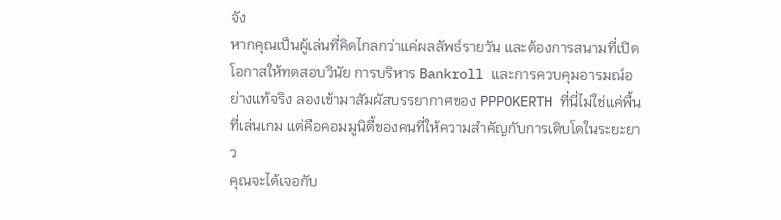จัง
หากคุณเป็นผู้เล่นที่คิดไกลกว่าแค่ผลลัพธ์รายวัน และต้องการสนามที่เปิดโอกาสให้ทดสอบวินัย การบริหาร Bankroll และการควบคุมอารมณ์อย่างแท้จริง ลองเข้ามาสัมผัสบรรยากาศของ PPPOKERTH ที่นี่ไม่ใช่แค่พื้นที่เล่นเกม แต่คือคอมมูนิตี้ของคนที่ให้ความสำคัญกับการเติบโตในระยะยาว
คุณจะได้เจอกับ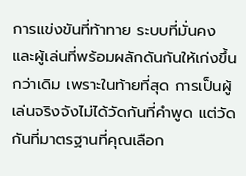การแข่งขันที่ท้าทาย ระบบที่มั่นคง และผู้เล่นที่พร้อมผลักดันกันให้เก่งขึ้นกว่าเดิม เพราะในท้ายที่สุด การเป็นผู้เล่นจริงจังไม่ได้วัดกันที่คำพูด แต่วัดกันที่มาตรฐานที่คุณเลือก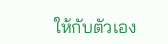ให้กับตัวเอง